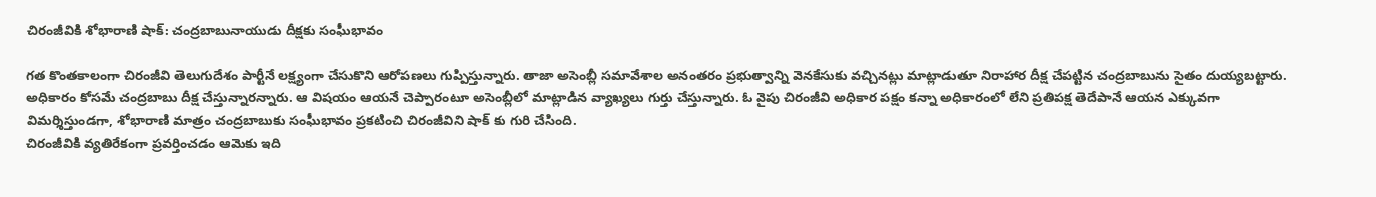చిరంజీవికి శోభారాణి షాక్: చంద్రబాబునాయుడు దీక్షకు సంఘీభావం

గత కొంతకాలంగా చిరంజీవి తెలుగుదేశం పార్టీనే లక్ష్యంగా చేసుకొని ఆరోపణలు గుప్పిస్తున్నారు. తాజా అసెంబ్లీ సమావేశాల అనంతరం ప్రభుత్వాన్ని వెనకేసుకు వచ్చినట్లు మాట్లాడుతూ నిరాహార దీక్ష చేపట్టిన చంద్రబాబును సైతం దుయ్యబట్టారు. అధికారం కోసమే చంద్రబాబు దీక్ష చేస్తున్నారన్నారు. ఆ విషయం ఆయనే చెప్పారంటూ అసెంబ్లీలో మాట్లాడిన వ్యాఖ్యలు గుర్తు చేస్తున్నారు. ఓ వైపు చిరంజీవి అధికార పక్షం కన్నా అధికారంలో లేని ప్రతిపక్ష తెదేపానే ఆయన ఎక్కువగా విమర్శిస్తుండగా, శోభారాణి మాత్రం చంద్రబాబుకు సంఘీభావం ప్రకటించి చిరంజీవిని షాక్ కు గురి చేసింది.
చిరంజీవికి వ్యతిరేకంగా ప్రవర్తించడం ఆమెకు ఇది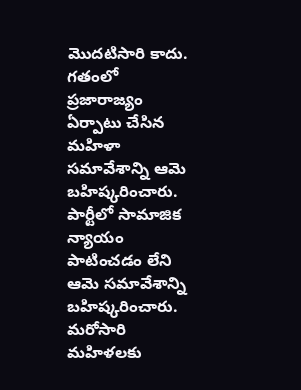మొదటిసారి కాదు. గతంలో ప్రజారాజ్యం ఏర్పాటు చేసిన మహిళా సమావేశాన్ని ఆమె బహిష్కరించారు. పార్టీలో సామాజిక న్యాయం పాటించడం లేని ఆమె సమావేశాన్ని బహిష్కరించారు. మరోసారి మహిళలకు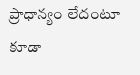ప్రాధాన్యం లేదంటూ కూడా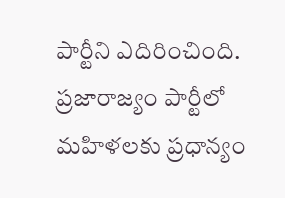పార్టీని ఎదిరించింది. ప్రజారాజ్యం పార్టీలో మహిళలకు ప్రధాన్యం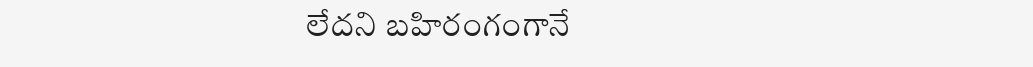లేదని బహిరంగంగానే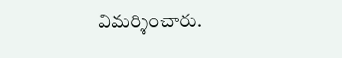విమర్శించారు.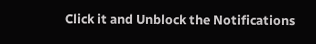Click it and Unblock the Notifications